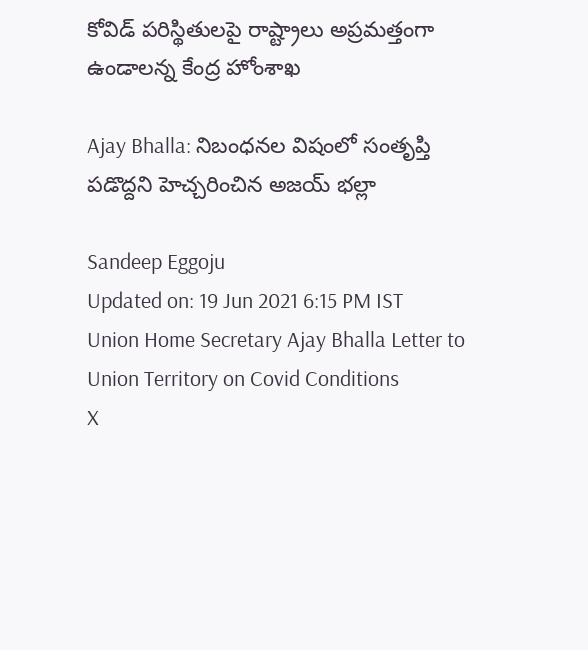కోవిడ్ పరిస్థితులపై రాష్ట్రాలు అప్రమత్తంగా ఉండాలన్న కేంద్ర హోంశాఖ

Ajay Bhalla: నిబంధనల విష‍ంలో సంతృప్తి పడొద్దని హెచ్చరించిన అజయ్ భల్లా

Sandeep Eggoju
Updated on: 19 Jun 2021 6:15 PM IST
Union Home Secretary Ajay Bhalla Letter to Union Territory on Covid Conditions
X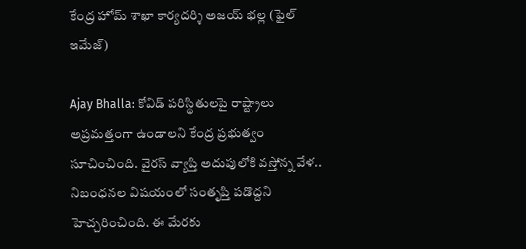కేంద్ర హోమ్ శాఖా కార్యదర్శి అజయ్ భల్ల (ఫైల్ ఇమేజ్)

Ajay Bhalla: కోవిడ్ పరిస్థితులపై రాష్ట్రాలు అప్రమత్తంగా ఉండాలని కేంద్ర ప్రభుత్వం సూచించింది. వైరస్ వ్యాప్తి అదుపులోకి వస్తోన్న వేళ.. నిబంధనల విషయంలో సంతృప్తి పడొద్దని హెచ్చరించింది. ఈ మేరకు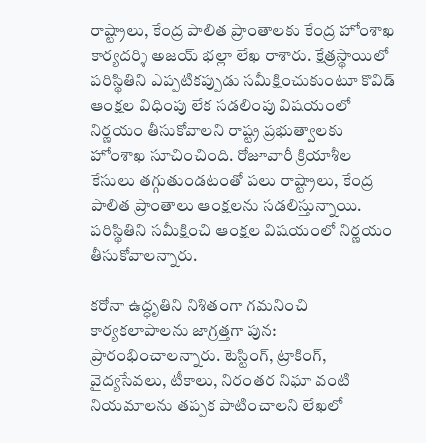రాష్ట్రాలు, కేంద్ర పాలిత ప్రాంతాలకు కేంద్ర హోంశాఖ కార్యదర్శి అజయ్ భల్లా లేఖ రాశారు. క్షేత్రస్థాయిలో పరిస్థితిని ఎప్పటికప్పుడు సమీక్షించుకుంటూ కొవిడ్ ఆంక్షల విధింపు లేక సడలింపు విషయంలో నిర్ణయం తీసుకోవాలని రాష్ట్ర ప్రభుత్వాలకు హోంశాఖ సూచించింది. రోజూవారీ క్రియాశీల కేసులు తగ్గుతుండటంతో పలు రాష్ట్రాలు, కేంద్ర పాలిత ప్రాంతాలు ఆంక్షలను సడలిస్తున్నాయి. పరిస్థితిని సమీక్షించి ఆంక్షల విషయంలో నిర్ణయం తీసుకోవాలన్నారు.

కరోనా ఉద్ధృతిని నిశితంగా గమనించి కార్యకలాపాలను జాగ్రత్తగా పున: ప్రారంభించాలన్నారు. టెస్టింగ్, ట్రాకింగ్, వైద్యసేవలు, టీకాలు, నిరంతర నిఘా వంటి నియమాలను తప్పక పాటించాలని లేఖలో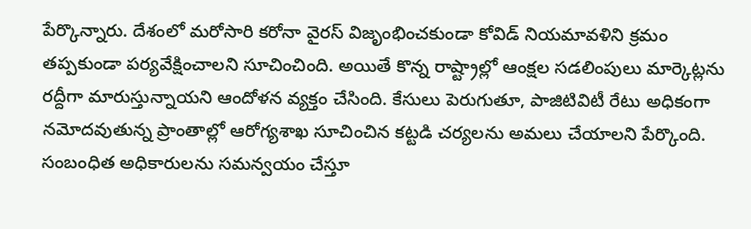పేర్కొన్నారు. దేశంలో మరోసారి కరోనా వైరస్ విజృంభించకుండా కోవిడ్ నియమావళిని క్రమం తప్పకుండా పర్యవేక్షించాలని సూచించింది. అయితే కొన్న రాష్ట్రాల్లో ఆంక్షల సడలింపులు మార్కెట్లను రద్దీగా మారుస్తున్నాయని ఆందోళన వ్యక్తం చేసింది. కేసులు పెరుగుతూ, పాజిటివిటీ రేటు అధికంగా నమోదవుతున్న ప్రాంతాల్లో ఆరోగ్యశాఖ సూచించిన కట్టడి చర్యలను అమలు చేయాలని పేర్కొంది. సంబంధిత అధికారులను సమన్వయం చేస్తూ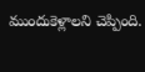ముందుకెళ్లాలని చెప్పింది.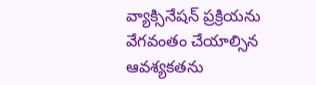వ్యాక్సినేషన్ ప్రక్రియను వేగవంతం చేయాల్సిన ఆవశ్యకతను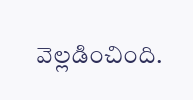వెల్లడించింది.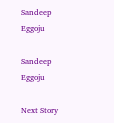Sandeep Eggoju

Sandeep Eggoju

Next Story